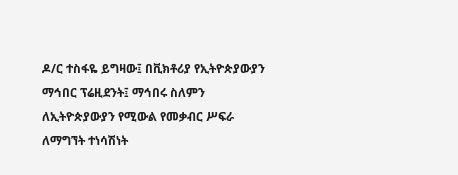ዶ/ር ተስፋዬ ይግዛው፤ በቪክቶሪያ የኢትዮጵያውያን ማኅበር ፕሬዚደንት፤ ማኅበሩ ስለምን ለኢትዮጵያውያን የሚውል የመቃብር ሥፍራ ለማግኘት ተነሳሽነት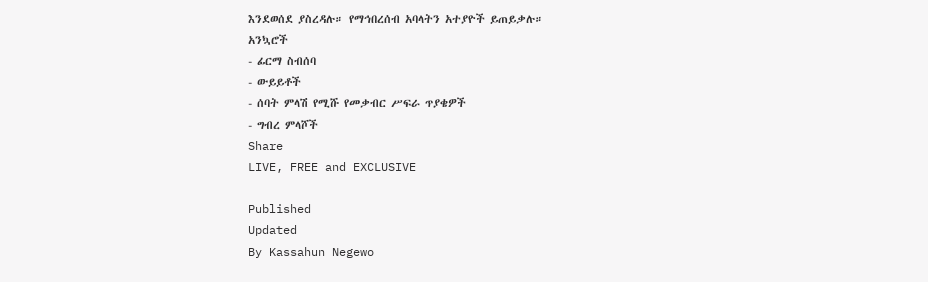እንደወሰደ ያስረዳሉ። የማኅበረሰብ አባላትን አተያዮች ይጠይቃሉ።
አንኳሮች
- ፊርማ ስብሰባ
- ውይይቶች
- ሰባት ምላሽ የሚሹ የመቃብር ሥፍራ ጥያቄዎች
- ግብረ ምላሾች
Share
LIVE, FREE and EXCLUSIVE

Published
Updated
By Kassahun Negewo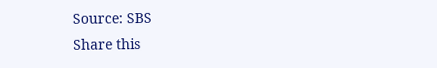Source: SBS
Share this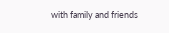with family and friends